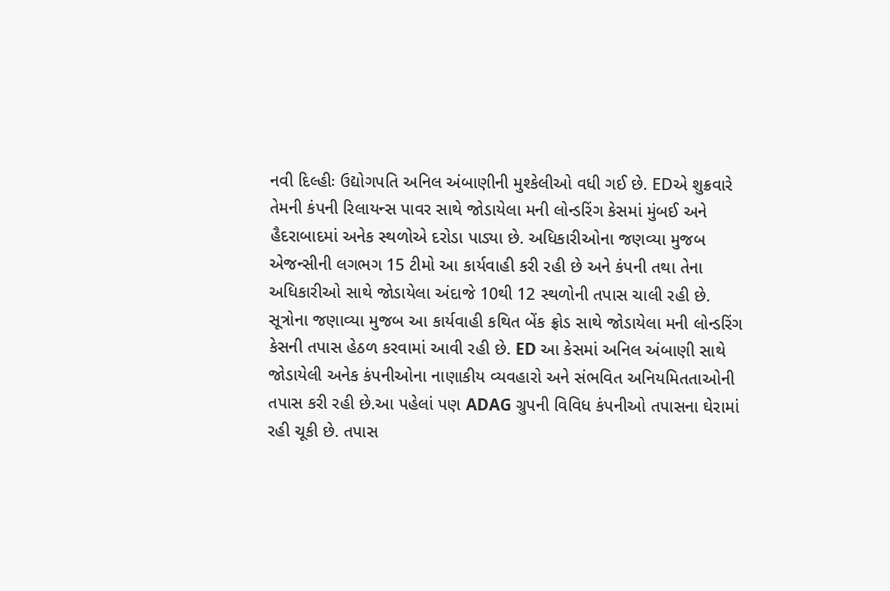નવી દિલ્હીઃ ઉદ્યોગપતિ અનિલ અંબાણીની મુશ્કેલીઓ વધી ગઈ છે. EDએ શુક્રવારે તેમની કંપની રિલાયન્સ પાવર સાથે જોડાયેલા મની લોન્ડરિંગ કેસમાં મુંબઈ અને હૈદરાબાદમાં અનેક સ્થળોએ દરોડા પાડ્યા છે. અધિકારીઓના જણવ્યા મુજબ એજન્સીની લગભગ 15 ટીમો આ કાર્યવાહી કરી રહી છે અને કંપની તથા તેના અધિકારીઓ સાથે જોડાયેલા અંદાજે 10થી 12 સ્થળોની તપાસ ચાલી રહી છે.
સૂત્રોના જણાવ્યા મુજબ આ કાર્યવાહી કથિત બેંક ફ્રોડ સાથે જોડાયેલા મની લોન્ડરિંગ કેસની તપાસ હેઠળ કરવામાં આવી રહી છે. ED આ કેસમાં અનિલ અંબાણી સાથે જોડાયેલી અનેક કંપનીઓના નાણાકીય વ્યવહારો અને સંભવિત અનિયમિતતાઓની તપાસ કરી રહી છે.આ પહેલાં પણ ADAG ગ્રુપની વિવિધ કંપનીઓ તપાસના ઘેરામાં રહી ચૂકી છે. તપાસ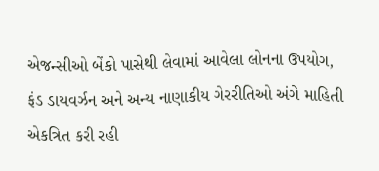એજન્સીઓ બેંકો પાસેથી લેવામાં આવેલા લોનના ઉપયોગ, ફંડ ડાયવર્ઝન અને અન્ય નાણાકીય ગેરરીતિઓ અંગે માહિતી એકત્રિત કરી રહી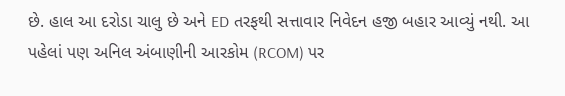છે. હાલ આ દરોડા ચાલુ છે અને ED તરફથી સત્તાવાર નિવેદન હજી બહાર આવ્યું નથી. આ પહેલાં પણ અનિલ અંબાણીની આરકોમ (RCOM) પર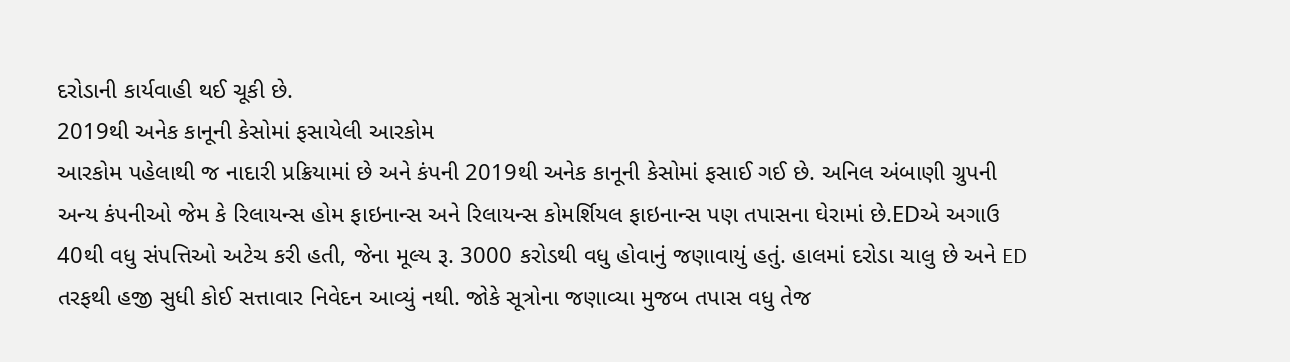દરોડાની કાર્યવાહી થઈ ચૂકી છે.
2019થી અનેક કાનૂની કેસોમાં ફસાયેલી આરકોમ
આરકોમ પહેલાથી જ નાદારી પ્રક્રિયામાં છે અને કંપની 2019થી અનેક કાનૂની કેસોમાં ફસાઈ ગઈ છે. અનિલ અંબાણી ગ્રુપની અન્ય કંપનીઓ જેમ કે રિલાયન્સ હોમ ફાઇનાન્સ અને રિલાયન્સ કોમર્શિયલ ફાઇનાન્સ પણ તપાસના ઘેરામાં છે.EDએ અગાઉ 40થી વધુ સંપત્તિઓ અટેચ કરી હતી, જેના મૂલ્ય રૂ. 3000 કરોડથી વધુ હોવાનું જણાવાયું હતું. હાલમાં દરોડા ચાલુ છે અને ED તરફથી હજી સુધી કોઈ સત્તાવાર નિવેદન આવ્યું નથી. જોકે સૂત્રોના જણાવ્યા મુજબ તપાસ વધુ તેજ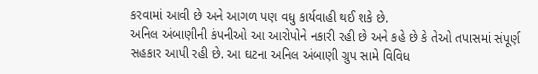કરવામાં આવી છે અને આગળ પણ વધુ કાર્યવાહી થઈ શકે છે.
અનિલ અંબાણીની કંપનીઓ આ આરોપોને નકારી રહી છે અને કહે છે કે તેઓ તપાસમાં સંપૂર્ણ સહકાર આપી રહી છે. આ ઘટના અનિલ અંબાણી ગ્રુપ સામે વિવિધ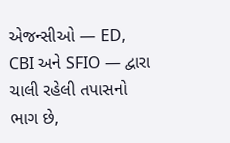એજન્સીઓ — ED, CBI અને SFIO — દ્વારા ચાલી રહેલી તપાસનો ભાગ છે,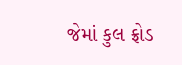જેમાં કુલ ફ્રોડ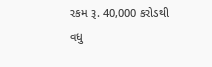રકમ રૂ. 40,000 કરોડથી વધુ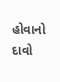હોવાનો દાવો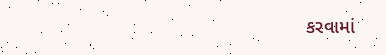કરવામાં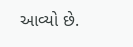આવ્યો છે.